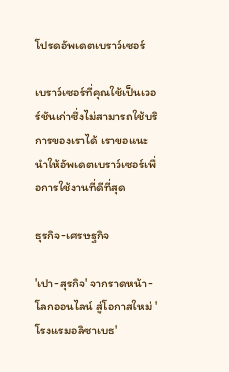โปรดอัพเดตเบราว์เซอร์

เบราว์เซอร์ที่คุณใช้เป็นเวอร์ชันเก่าซึ่งไม่สามารถใช้บริการของเราได้ เราขอแนะนำให้อัพเดตเบราว์เซอร์เพื่อการใช้งานที่ดีที่สุด

ธุรกิจ-เศรษฐกิจ

'เปา-สุรกิจ' จากราดหน้า-โลกออนไลน์ สู่โอกาสใหม่ 'โรงแรมอลิซาเบธ'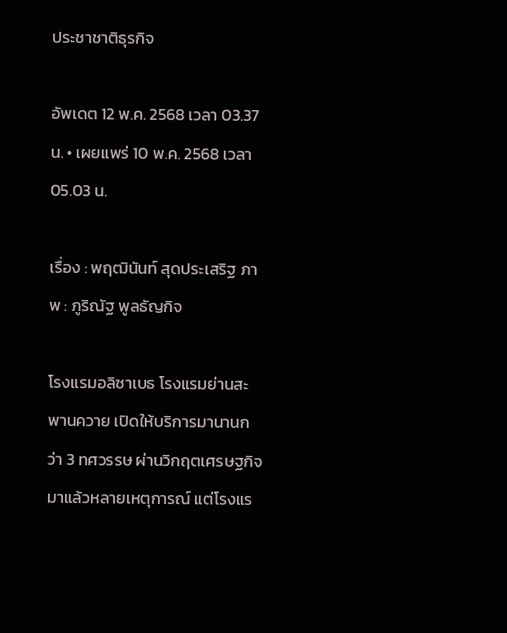ประชาชาติธุรกิจ

อัพเดต 12 พ.ค. 2568 เวลา 03.37 น. • เผยแพร่ 10 พ.ค. 2568 เวลา 05.03 น.

เรื่อง : พฤฒินันท์ สุดประเสริฐ ภาพ : ภูริณัฐ พูลธัญกิจ

โรงแรมอลิซาเบธ โรงแรมย่านสะพานควาย เปิดให้บริการมานานกว่า 3 ทศวรรษ ผ่านวิกฤตเศรษฐกิจมาแล้วหลายเหตุการณ์ แต่โรงแร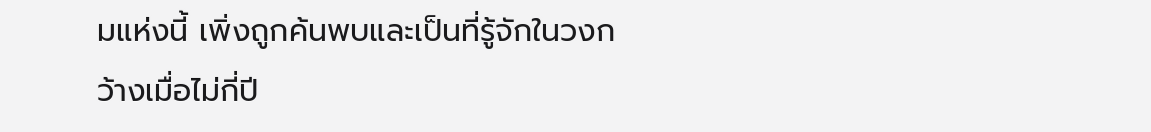มแห่งนี้ เพิ่งถูกค้นพบและเป็นที่รู้จักในวงกว้างเมื่อไม่กี่ปี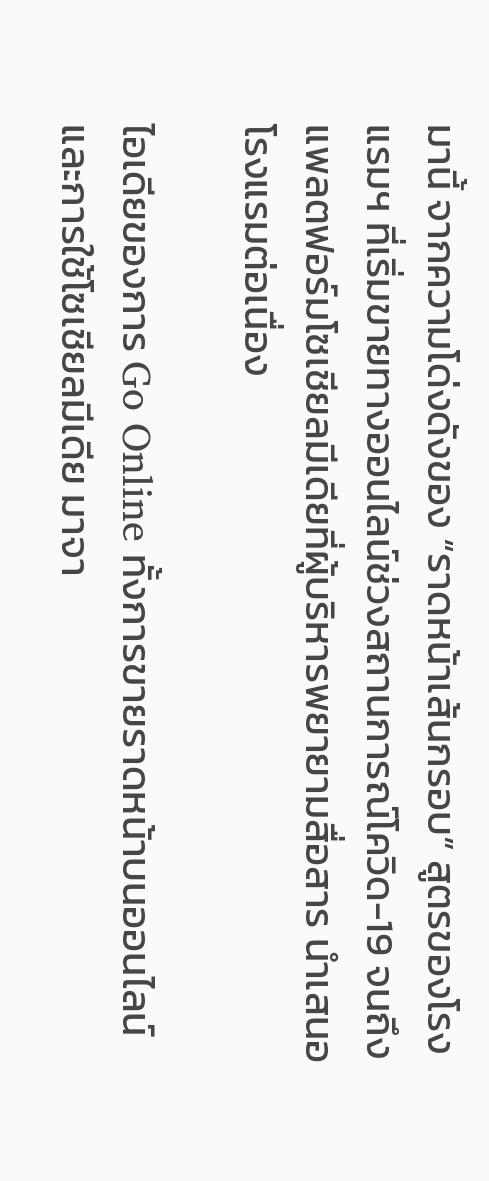มานี้ จากความโด่งดังของ “ราดหน้าเส้นกรอบ” สูตรของโรงแรมฯ ที่เริ่มขายทางออนไลน์ช่วงสถานการณ์โควิด-19 จนถึงแพลตฟอร์มโซเชียลมีเดียที่ผู้บริหารพยายามสื่อสาร นำเสนอโรงแรมต่อเนื่อง

ไอเดียของการ Go Online ทั้งการขายราดหน้าบนออนไลน์ และการใช้โซเชียลมีเดีย มาจา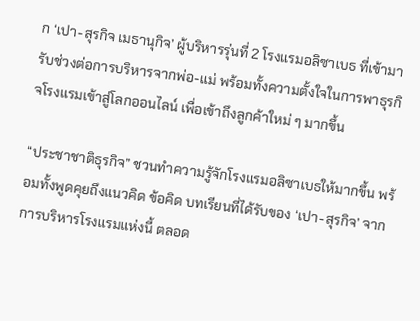ก ‘เปา-สุรกิจ เมธานุกิจ’ ผู้บริหารรุ่นที่ 2 โรงแรมอลิซาเบธ ที่เข้ามารับช่วงต่อการบริหารจากพ่อ-แม่ พร้อมทั้งความตั้งใจในการพาธุรกิจโรงแรมเข้าสู่โลกออนไลน์ เพื่อเข้าถึงลูกค้าใหม่ ๆ มากขึ้น

“ประชาชาติธุรกิจ” ชวนทำความรู้จักโรงแรมอลิซาเบธให้มากขึ้น พร้อมทั้งพูดคุยถึงแนวคิด ข้อคิด บทเรียนที่ได้รับของ ‘เปา-สุรกิจ’ จากการบริหารโรงแรมแห่งนี้ ตลอด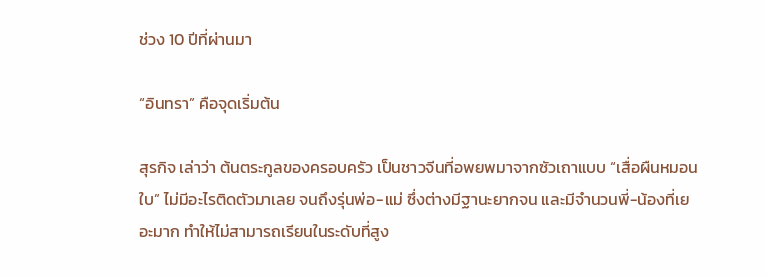ช่วง 10 ปีที่ผ่านมา

“อินทรา” คือจุดเริ่มต้น

สุรกิจ เล่าว่า ต้นตระกูลของครอบครัว เป็นชาวจีนที่อพยพมาจากซัวเถาแบบ “เสื่อผืนหมอนใบ” ไม่มีอะไรติดตัวมาเลย จนถึงรุ่นพ่อ-แม่ ซึ่งต่างมีฐานะยากจน และมีจำนวนพี่-น้องที่เยอะมาก ทำให้ไม่สามารถเรียนในระดับที่สูง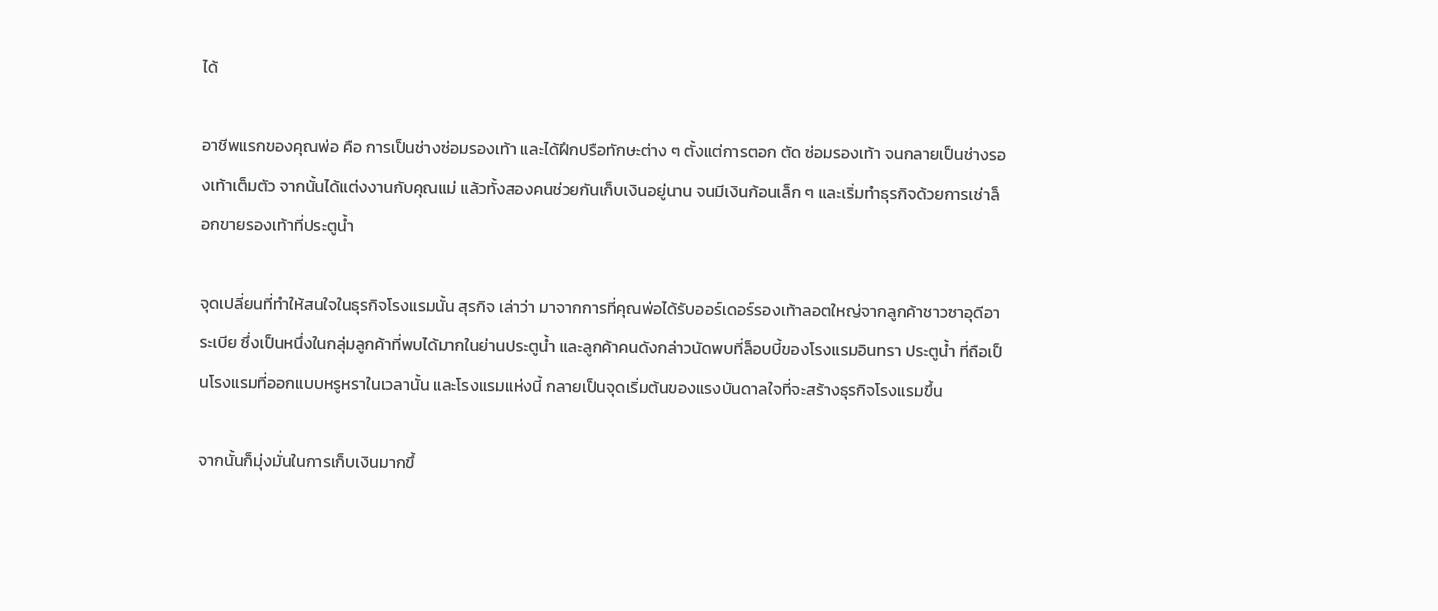ได้

อาชีพแรกของคุณพ่อ คือ การเป็นช่างซ่อมรองเท้า และได้ฝึกปรือทักษะต่าง ๆ ตั้งแต่การตอก ตัด ซ่อมรองเท้า จนกลายเป็นช่างรองเท้าเต็มตัว จากนั้นได้แต่งงานกับคุณแม่ แล้วทั้งสองคนช่วยกันเก็บเงินอยู่นาน จนมีเงินก้อนเล็ก ๆ และเริ่มทำธุรกิจด้วยการเช่าล็อกขายรองเท้าที่ประตูน้ำ

จุดเปลี่ยนที่ทำให้สนใจในธุรกิจโรงแรมนั้น สุรกิจ เล่าว่า มาจากการที่คุณพ่อได้รับออร์เดอร์รองเท้าลอตใหญ่จากลูกค้าชาวซาอุดีอาระเบีย ซึ่งเป็นหนึ่งในกลุ่มลูกค้าที่พบได้มากในย่านประตูน้ำ และลูกค้าคนดังกล่าวนัดพบที่ล็อบบี้ของโรงแรมอินทรา ประตูน้ำ ที่ถือเป็นโรงแรมที่ออกแบบหรูหราในเวลานั้น และโรงแรมแห่งนี้ กลายเป็นจุดเริ่มต้นของแรงบันดาลใจที่จะสร้างธุรกิจโรงแรมขึ้น

จากนั้นก็มุ่งมั่นในการเก็บเงินมากขึ้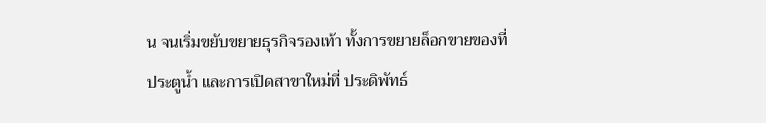น จนเริ่มขยับขยายธุรกิจรองเท้า ทั้งการขยายล็อกขายของที่ประตูน้ำ และการเปิดสาขาใหม่ที่ ประดิพัทธ์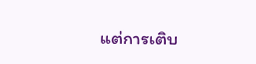แต่การเติบ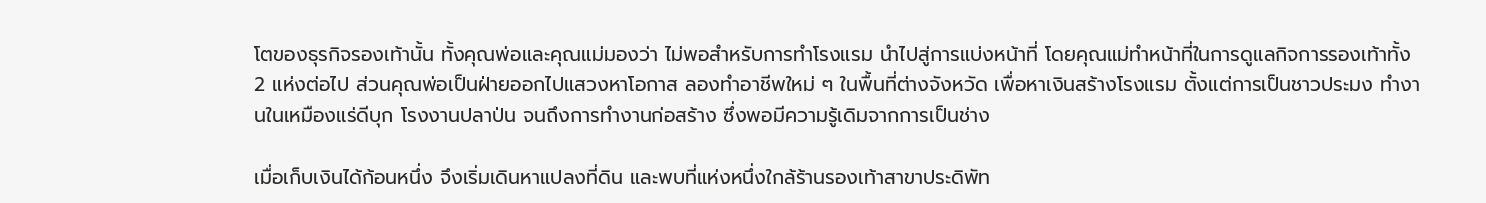โตของธุรกิจรองเท้านั้น ทั้งคุณพ่อและคุณแม่มองว่า ไม่พอสำหรับการทำโรงแรม นำไปสู่การแบ่งหน้าที่ โดยคุณแม่ทำหน้าที่ในการดูแลกิจการรองเท้าทั้ง 2 แห่งต่อไป ส่วนคุณพ่อเป็นฝ่ายออกไปแสวงหาโอกาส ลองทำอาชีพใหม่ ๆ ในพื้นที่ต่างจังหวัด เพื่อหาเงินสร้างโรงแรม ตั้งแต่การเป็นชาวประมง ทำงานในเหมืองแร่ดีบุก โรงงานปลาป่น จนถึงการทำงานก่อสร้าง ซึ่งพอมีความรู้เดิมจากการเป็นช่าง

เมื่อเก็บเงินได้ก้อนหนึ่ง จึงเริ่มเดินหาแปลงที่ดิน และพบที่แห่งหนึ่งใกล้ร้านรองเท้าสาขาประดิพัท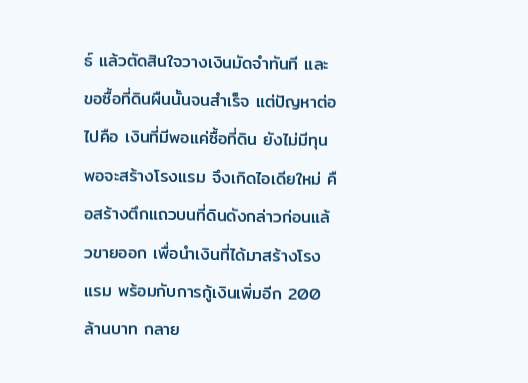ธ์ แล้วตัดสินใจวางเงินมัดจำทันที และขอซื้อที่ดินผืนนั้นจนสำเร็จ แต่ปัญหาต่อไปคือ เงินที่มีพอแค่ซื้อที่ดิน ยังไม่มีทุนพอจะสร้างโรงแรม จึงเกิดไอเดียใหม่ คือสร้างตึกแถวบนที่ดินดังกล่าวก่อนแล้วขายออก เพื่อนำเงินที่ได้มาสร้างโรงแรม พร้อมกับการกู้เงินเพิ่มอีก 200 ล้านบาท กลาย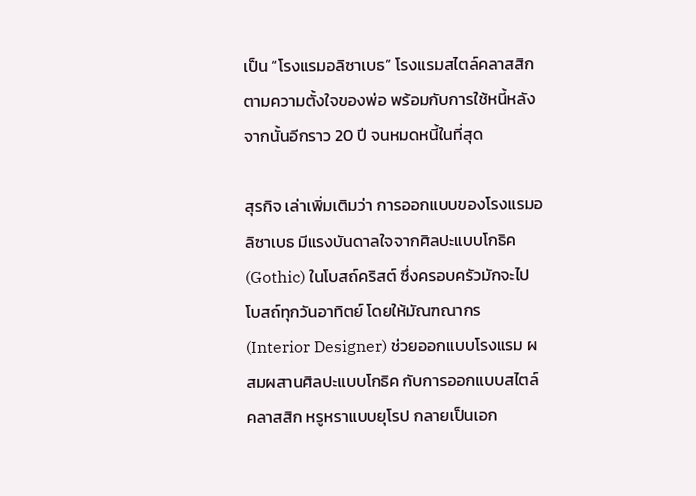เป็น “โรงแรมอลิซาเบธ” โรงแรมสไตล์คลาสสิกตามความตั้งใจของพ่อ พร้อมกับการใช้หนี้หลังจากนั้นอีกราว 20 ปี จนหมดหนี้ในที่สุด

สุรกิจ เล่าเพิ่มเติมว่า การออกแบบของโรงแรมอลิซาเบธ มีแรงบันดาลใจจากศิลปะแบบโกธิค (Gothic) ในโบสถ์คริสต์ ซึ่งครอบครัวมักจะไปโบสถ์ทุกวันอาทิตย์ โดยให้มัณฑณากร (Interior Designer) ช่วยออกแบบโรงแรม ผสมผสานศิลปะแบบโกธิค กับการออกแบบสไตล์คลาสสิก หรูหราแบบยุโรป กลายเป็นเอก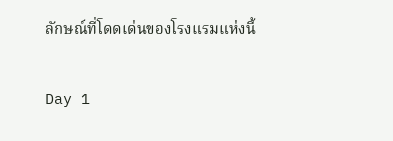ลักษณ์ที่โดดเด่นของโรงแรมแห่งนี้

Day 1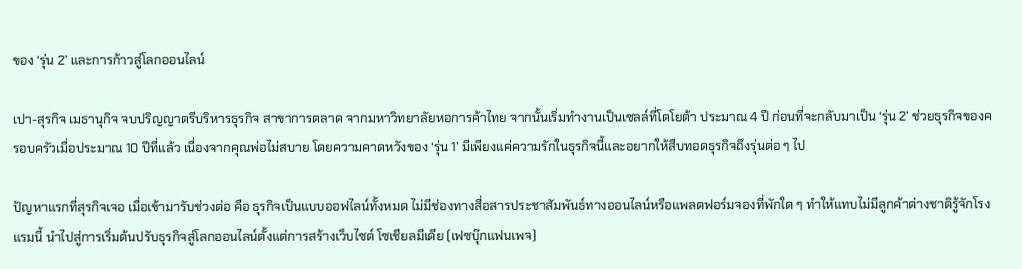ของ ‘รุ่น 2’ และการก้าวสู่โลกออนไลน์

เปา-สุรกิจ เมธานุกิจ จบปริญญาตรีบริหารธุรกิจ สาขาการตลาด จากมหาวิทยาลัยหอการค้าไทย จากนั้นเริ่มทำงานเป็นเซลล์ที่โตโยต้า ประมาณ 4 ปี ก่อนที่จะกลับมาเป็น ‘รุ่น 2’ ช่วยธุรกิจของครอบครัวเมื่อประมาณ 10 ปีที่แล้ว เนื่องจากคุณพ่อไม่สบาย โดยความคาดหวังของ ‘รุ่น 1’ มีเพียงแค่ความรักในธุรกิจนี้และอยากให้สืบทอดธุรกิจถึงรุ่นต่อ ๆ ไป

ปัญหาแรกที่สุรกิจเจอ เมื่อเข้ามารับช่วงต่อ คือ ธุรกิจเป็นแบบออฟไลน์ทั้งหมด ไม่มีช่องทางสื่อสารประชาสัมพันธ์ทางออนไลน์หรือแพลตฟอร์มจองที่พักใด ๆ ทำให้แทบไม่มีลูกค้าต่างชาติรู้จักโรงแรมนี้ นำไปสู่การเริ่มต้นปรับธุรกิจสู่โลกออนไลน์ตั้งแต่การสร้างเว็บไซต์ โซเชียลมีเดีย (เฟซบุ๊กแฟนเพจ)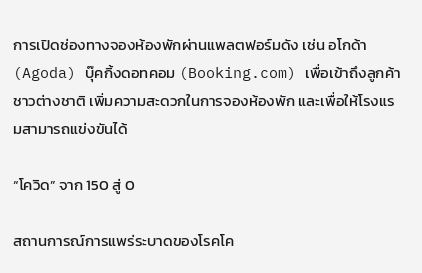การเปิดช่องทางจองห้องพักผ่านแพลตฟอร์มดัง เช่น อโกด้า (Agoda) บุ๊คกิ้งดอทคอม (Booking.com) เพื่อเข้าถึงลูกค้าชาวต่างชาติ เพิ่มความสะดวกในการจองห้องพัก และเพื่อให้โรงแรมสามารถแข่งขันได้

“โควิด” จาก 150 สู่ 0

สถานการณ์การแพร่ระบาดของโรคโค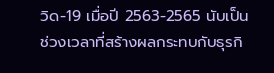วิด-19 เมื่อปี 2563-2565 นับเป็นช่วงเวลาที่สร้างผลกระทบกับธุรกิ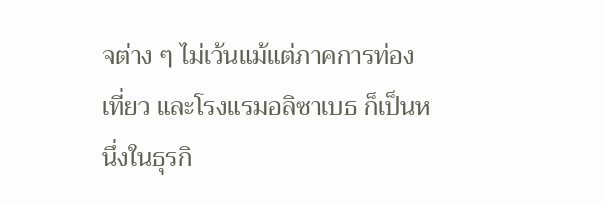จต่าง ๆ ไม่เว้นแม้แต่ภาคการท่องเที่ยว และโรงแรมอลิซาเบธ ก็เป็นหนึ่งในธุรกิ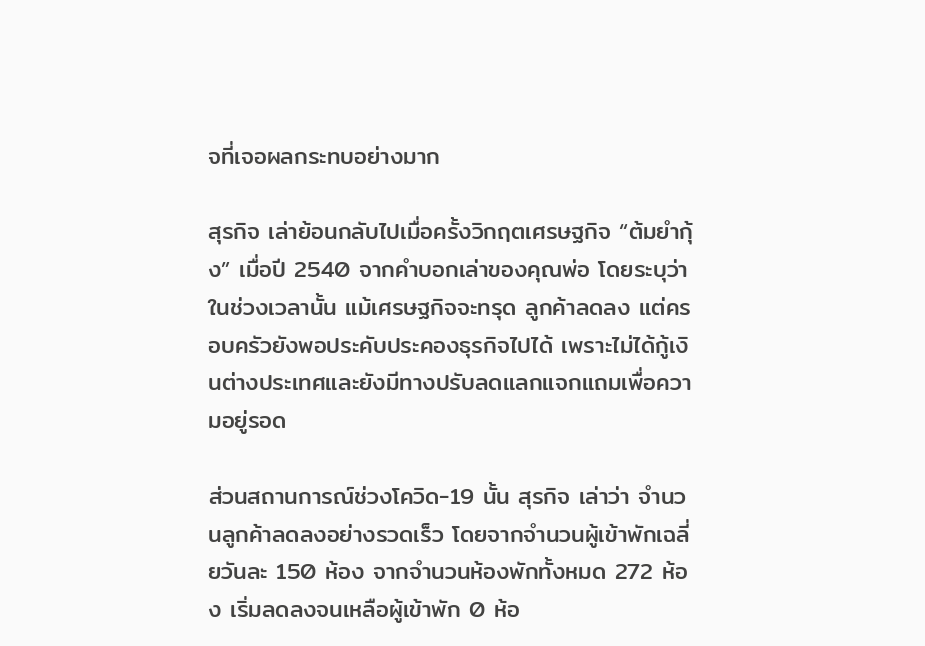จที่เจอผลกระทบอย่างมาก

สุรกิจ เล่าย้อนกลับไปเมื่อครั้งวิกฤตเศรษฐกิจ “ต้มยำกุ้ง” เมื่อปี 2540 จากคำบอกเล่าของคุณพ่อ โดยระบุว่า ในช่วงเวลานั้น แม้เศรษฐกิจจะทรุด ลูกค้าลดลง แต่ครอบครัวยังพอประคับประคองธุรกิจไปได้ เพราะไม่ได้กู้เงินต่างประเทศและยังมีทางปรับลดแลกแจกแถมเพื่อความอยู่รอด

ส่วนสถานการณ์ช่วงโควิด-19 นั้น สุรกิจ เล่าว่า จำนวนลูกค้าลดลงอย่างรวดเร็ว โดยจากจำนวนผู้เข้าพักเฉลี่ยวันละ 150 ห้อง จากจำนวนห้องพักทั้งหมด 272 ห้อง เริ่มลดลงจนเหลือผู้เข้าพัก 0 ห้อ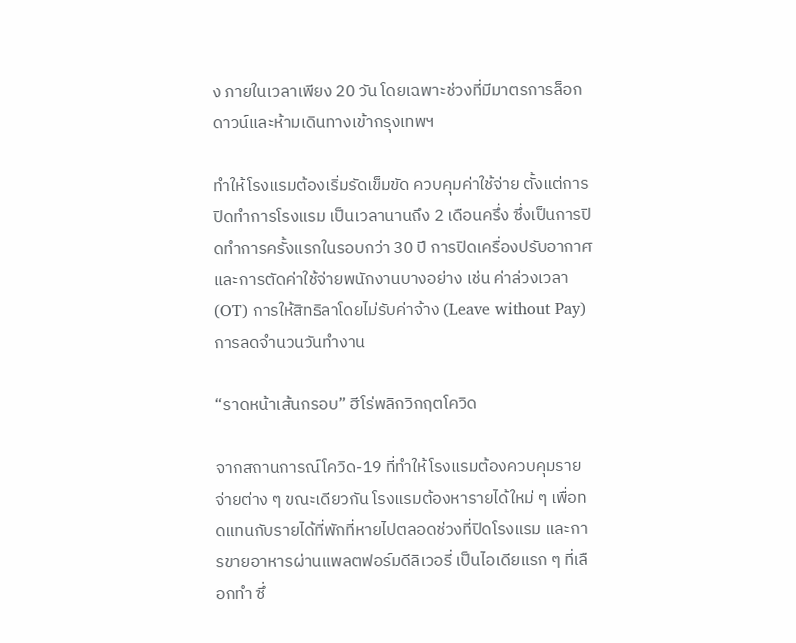ง ภายในเวลาเพียง 20 วัน โดยเฉพาะช่วงที่มีมาตรการล็อกดาวน์และห้ามเดินทางเข้ากรุงเทพฯ

ทำให้โรงแรมต้องเริ่มรัดเข็มขัด ควบคุมค่าใช้จ่าย ตั้งแต่การปิดทำการโรงแรม เป็นเวลานานถึง 2 เดือนครึ่ง ซึ่งเป็นการปิดทำการครั้งแรกในรอบกว่า 30 ปี การปิดเครื่องปรับอากาศ และการตัดค่าใช้จ่ายพนักงานบางอย่าง เช่น ค่าล่วงเวลา (OT) การให้สิทธิลาโดยไม่รับค่าจ้าง (Leave without Pay) การลดจำนวนวันทำงาน

“ราดหน้าเส้นกรอบ” ฮีโร่พลิกวิกฤตโควิด

จากสถานการณ์โควิด-19 ที่ทำให้โรงแรมต้องควบคุมรายจ่ายต่าง ๆ ขณะเดียวกัน โรงแรมต้องหารายได้ใหม่ ๆ เพื่อทดแทนกับรายได้ที่พักที่หายไปตลอดช่วงที่ปิดโรงแรม และการขายอาหารผ่านแพลตฟอร์มดีลิเวอรี่ เป็นไอเดียแรก ๆ ที่เลือกทำ ซึ่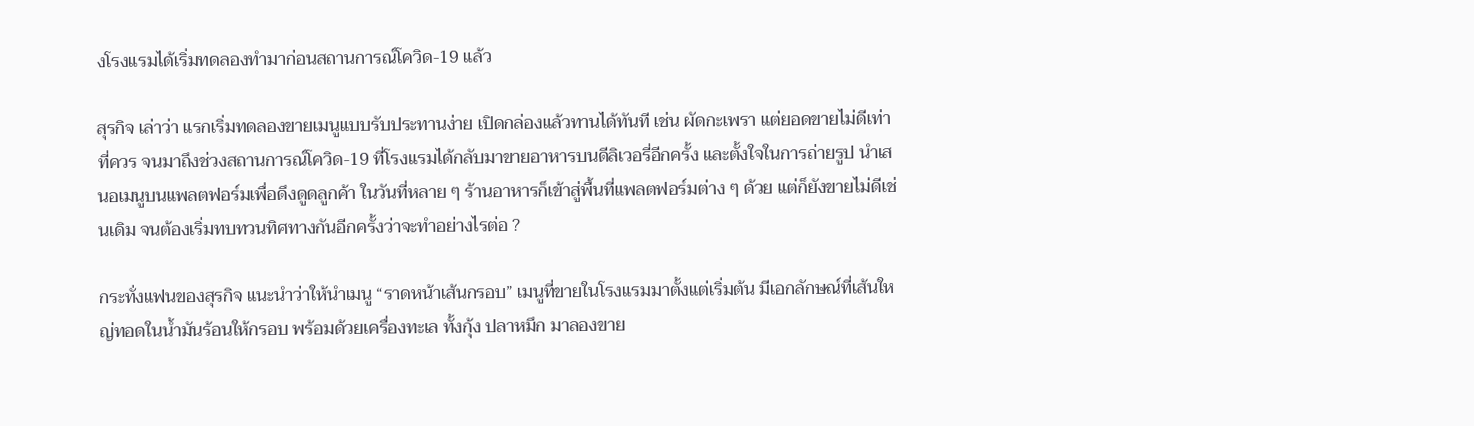งโรงแรมได้เริ่มทดลองทำมาก่อนสถานการณ์โควิด-19 แล้ว

สุรกิจ เล่าว่า แรกเริ่มทดลองขายเมนูแบบรับประทานง่าย เปิดกล่องแล้วทานได้ทันที เช่น ผัดกะเพรา แต่ยอดขายไม่ดีเท่าที่ควร จนมาถึงช่วงสถานการณ์โควิด-19 ที่โรงแรมได้กลับมาขายอาหารบนดีลิเวอรี่อีกครั้ง และตั้งใจในการถ่ายรูป นำเสนอเมนูบนแพลตฟอร์มเพื่อดึงดูดลูกค้า ในวันที่หลาย ๆ ร้านอาหารก็เข้าสู่พื้นที่แพลตฟอร์มต่าง ๆ ด้วย แต่ก็ยังขายไม่ดีเช่นเดิม จนต้องเริ่มทบทวนทิศทางกันอีกครั้งว่าจะทำอย่างไรต่อ ?

กระทั่งแฟนของสุรกิจ แนะนำว่าให้นำเมนู “ราดหน้าเส้นกรอบ” เมนูที่ขายในโรงแรมมาตั้งแต่เริ่มต้น มีเอกลักษณ์ที่เส้นใหญ่ทอดในน้ำมันร้อนให้กรอบ พร้อมด้วยเครื่องทะเล ทั้งกุ้ง ปลาหมึก มาลองขาย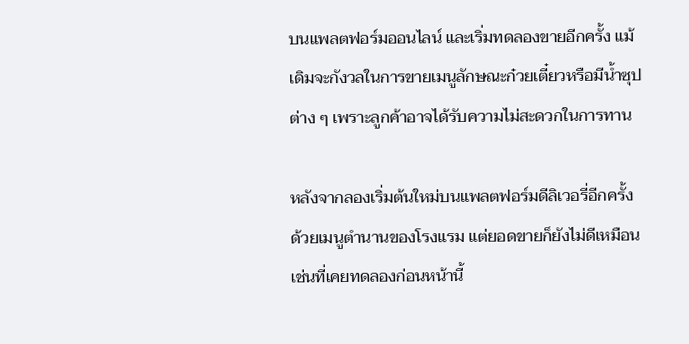บนแพลตฟอร์มออนไลน์ และเริ่มทดลองขายอีกครั้ง แม้เดิมจะกังวลในการขายเมนูลักษณะก๋วยเตี๋ยวหรือมีน้ำซุปต่าง ๆ เพราะลูกค้าอาจได้รับความไม่สะดวกในการทาน

หลังจากลองเริ่มต้นใหม่บนแพลตฟอร์มดีลิเวอรี่อีกครั้ง ด้วยเมนูตำนานของโรงแรม แต่ยอดขายก็ยังไม่ดีเหมือนเช่นที่เคยทดลองก่อนหน้านี้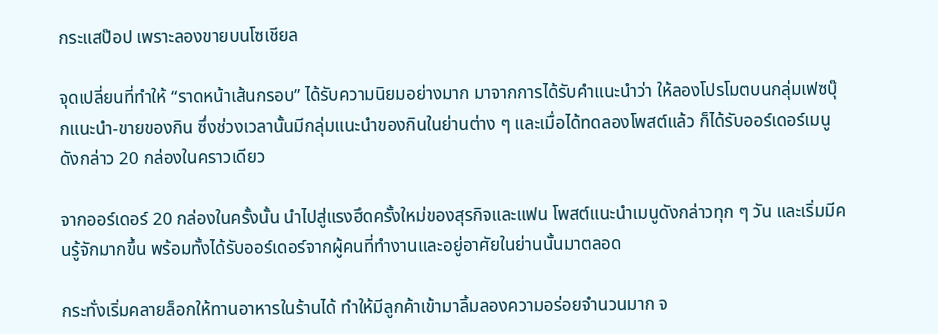กระแสป๊อป เพราะลองขายบนโซเชียล

จุดเปลี่ยนที่ทำให้ “ราดหน้าเส้นกรอบ” ได้รับความนิยมอย่างมาก มาจากการได้รับคำแนะนำว่า ให้ลองโปรโมตบนกลุ่มเฟซบุ๊กแนะนำ-ขายของกิน ซึ่งช่วงเวลานั้นมีกลุ่มแนะนำของกินในย่านต่าง ๆ และเมื่อได้ทดลองโพสต์แล้ว ก็ได้รับออร์เดอร์เมนูดังกล่าว 20 กล่องในคราวเดียว

จากออร์เดอร์ 20 กล่องในครั้งนั้น นำไปสู่แรงฮึดครั้งใหม่ของสุรกิจและแฟน โพสต์แนะนำเมนูดังกล่าวทุก ๆ วัน และเริ่มมีคนรู้จักมากขึ้น พร้อมทั้งได้รับออร์เดอร์จากผู้คนที่ทำงานและอยู่อาศัยในย่านนั้นมาตลอด

กระทั่งเริ่มคลายล็อกให้ทานอาหารในร้านได้ ทำให้มีลูกค้าเข้ามาลิ้มลองความอร่อยจำนวนมาก จ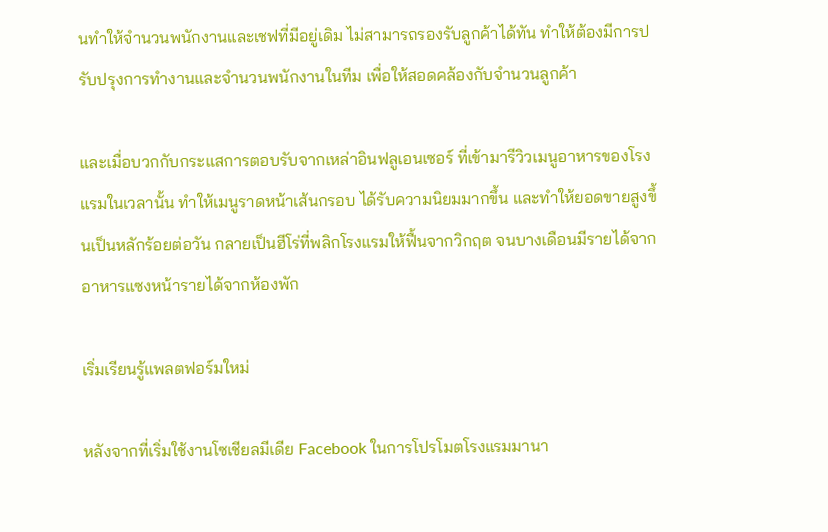นทำให้จำนวนพนักงานและเชฟที่มีอยู่เดิม ไม่สามารถรองรับลูกค้าได้ทัน ทำให้ต้องมีการปรับปรุงการทำงานและจำนวนพนักงานในทีม เพื่อให้สอดคล้องกับจำนวนลูกค้า

และเมื่อบวกกับกระแสการตอบรับจากเหล่าอินฟลูเอนเซอร์ ที่เข้ามารีวิวเมนูอาหารของโรงแรมในเวลานั้น ทำให้เมนูราดหน้าเส้นกรอบ ได้รับความนิยมมากขึ้น และทำให้ยอดขายสูงขึ้นเป็นหลักร้อยต่อวัน กลายเป็นฮีโร่ที่พลิกโรงแรมให้ฟื้นจากวิกฤต จนบางเดือนมีรายได้จากอาหารแซงหน้ารายได้จากห้องพัก

เริ่มเรียนรู้แพลตฟอร์มใหม่

หลังจากที่เริ่มใช้งานโซเชียลมีเดีย Facebook ในการโปรโมตโรงแรมมานา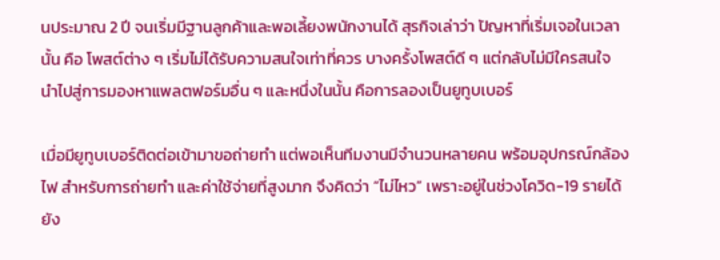นประมาณ 2 ปี จนเริ่มมีฐานลูกค้าและพอเลี้ยงพนักงานได้ สุรกิจเล่าว่า ปัญหาที่เริ่มเจอในเวลานั้น คือ โพสต์ต่าง ๆ เริ่มไม่ได้รับความสนใจเท่าที่ควร บางครั้งโพสต์ดี ๆ แต่กลับไม่มีใครสนใจ นำไปสู่การมองหาแพลตฟอร์มอื่น ๆ และหนึ่งในนั้น คือการลองเป็นยูทูบเบอร์

เมื่อมียูทูบเบอร์ติดต่อเข้ามาขอถ่ายทำ แต่พอเห็นทีมงานมีจำนวนหลายคน พร้อมอุปกรณ์กล้อง ไฟ สำหรับการถ่ายทำ และค่าใช้จ่ายที่สูงมาก จึงคิดว่า “ไม่ไหว” เพราะอยู่ในช่วงโควิด-19 รายได้ยัง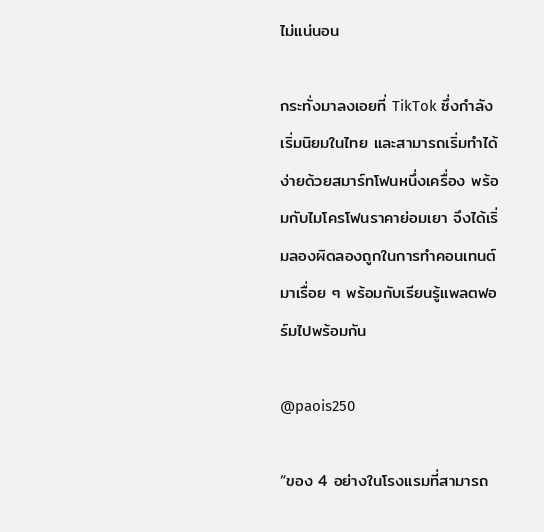ไม่แน่นอน

กระทั่งมาลงเอยที่ TikTok ซึ่งกำลังเริ่มนิยมในไทย และสามารถเริ่มทำได้ง่ายด้วยสมาร์ทโฟนหนึ่งเครื่อง พร้อมกับไมโครโฟนราคาย่อมเยา จึงได้เริ่มลองผิดลองถูกในการทำคอนเทนต์มาเรื่อย ๆ พร้อมกับเรียนรู้แพลตฟอร์มไปพร้อมกัน

@paois250

“ของ 4 อย่างในโรงแรมที่สามารถ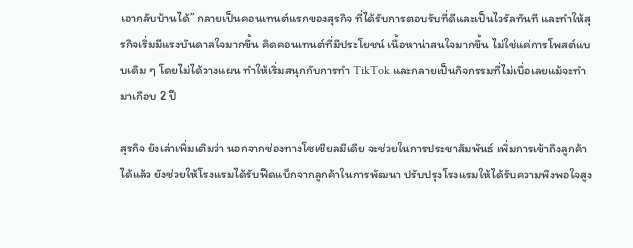เอากลับบ้านได้” กลายเป็นคอนเทนต์แรกของสุรกิจ ที่ได้รับการตอบรับที่ดีและเป็นไวรัลทันที และทำให้สุรกิจเริ่มมีแรงบันดาลใจมากขึ้น คิดคอนเทนต์ที่มีประโยชน์ เนื้อหาน่าสนใจมากขึ้น ไม่ใช่แค่การโพสต์แบบเดิม ๆ โดยไม่ได้วางแผน ทำให้เริ่มสนุกกับการทำ TikTok และกลายเป็นกิจกรรมที่ไม่เบื่อเลยแม้จะทำมาเกือบ 2 ปี

สุรกิจ ยังเล่าเพิ่มเติมว่า นอกจากช่องทางโซเชียลมีเดีย จะช่วยในการประชาสัมพันธ์ เพิ่มการเข้าถึงลูกค้าได้แล้ว ยังช่วยให้โรงแรมได้รับฟีดแบ็กจากลูกค้าในการพัฒนา ปรับปรุงโรงแรมให้ได้รับความพึงพอใจสูง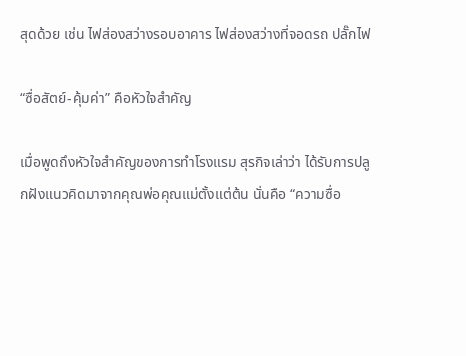สุดด้วย เช่น ไฟส่องสว่างรอบอาคาร ไฟส่องสว่างที่จอดรถ ปลั๊กไฟ

“ซื่อสัตย์-คุ้มค่า” คือหัวใจสำคัญ

เมื่อพูดถึงหัวใจสำคัญของการทำโรงแรม สุรกิจเล่าว่า ได้รับการปลูกฝังแนวคิดมาจากคุณพ่อคุณแม่ตั้งแต่ต้น นั่นคือ “ความซื่อ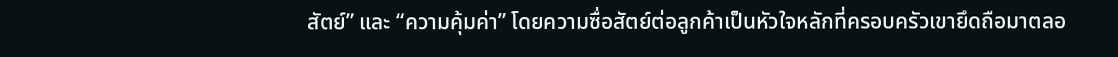สัตย์” และ “ความคุ้มค่า” โดยความซื่อสัตย์ต่อลูกค้าเป็นหัวใจหลักที่ครอบครัวเขายึดถือมาตลอ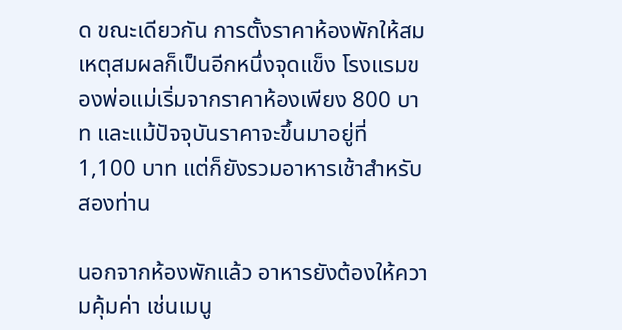ด ขณะเดียวกัน การตั้งราคาห้องพักให้สมเหตุสมผลก็เป็นอีกหนึ่งจุดแข็ง โรงแรมของพ่อแม่เริ่มจากราคาห้องเพียง 800 บาท และแม้ปัจจุบันราคาจะขึ้นมาอยู่ที่ 1,100 บาท แต่ก็ยังรวมอาหารเช้าสำหรับสองท่าน

นอกจากห้องพักแล้ว อาหารยังต้องให้ความคุ้มค่า เช่นเมนู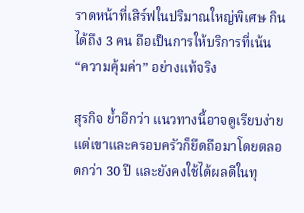ราดหน้าที่เสิร์ฟในปริมาณใหญ่พิเศษ กินได้ถึง 3 คน ถือเป็นการให้บริการที่เน้น “ความคุ้มค่า” อย่างแท้จริง

สุรกิจ ย้ำอีกว่า แนวทางนี้อาจดูเรียบง่าย แต่เขาและครอบครัวก็ยึดถือมาโดยตลอดกว่า 30 ปี และยังคงใช้ได้ผลดีในทุ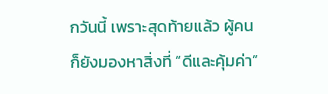กวันนี้ เพราะสุดท้ายแล้ว ผู้คนก็ยังมองหาสิ่งที่ “ดีและคุ้มค่า”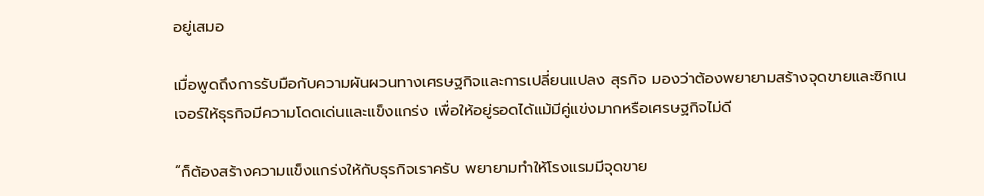อยู่เสมอ

เมื่อพูดถึงการรับมือกับความผันผวนทางเศรษฐกิจและการเปลี่ยนแปลง สุรกิจ มองว่าต้องพยายามสร้างจุดขายและซิกเนเจอร์ให้ธุรกิจมีความโดดเด่นและแข็งแกร่ง เพื่อให้อยู่รอดได้แม้มีคู่แข่งมากหรือเศรษฐกิจไม่ดี

“ก็ต้องสร้างความแข็งแกร่งให้กับธุรกิจเราครับ พยายามทำให้โรงแรมมีจุดขาย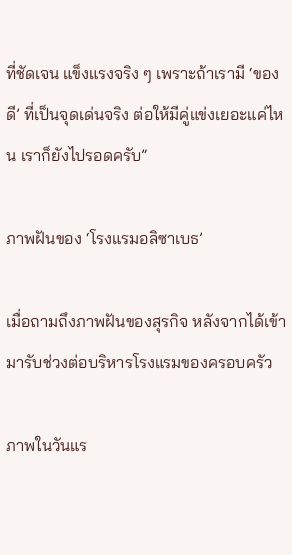ที่ชัดเจน แข็งแรงจริง ๆ เพราะถ้าเรามี ‘ของดี’ ที่เป็นจุดเด่นจริง ต่อให้มีคู่แข่งเยอะแค่ไหน เราก็ยังไปรอดครับ”

ภาพฝันของ ‘โรงแรมอลิซาเบธ’

เมื่อถามถึงภาพฝันของสุรกิจ หลังจากได้เข้ามารับช่วงต่อบริหารโรงแรมของครอบครัว

ภาพในวันแร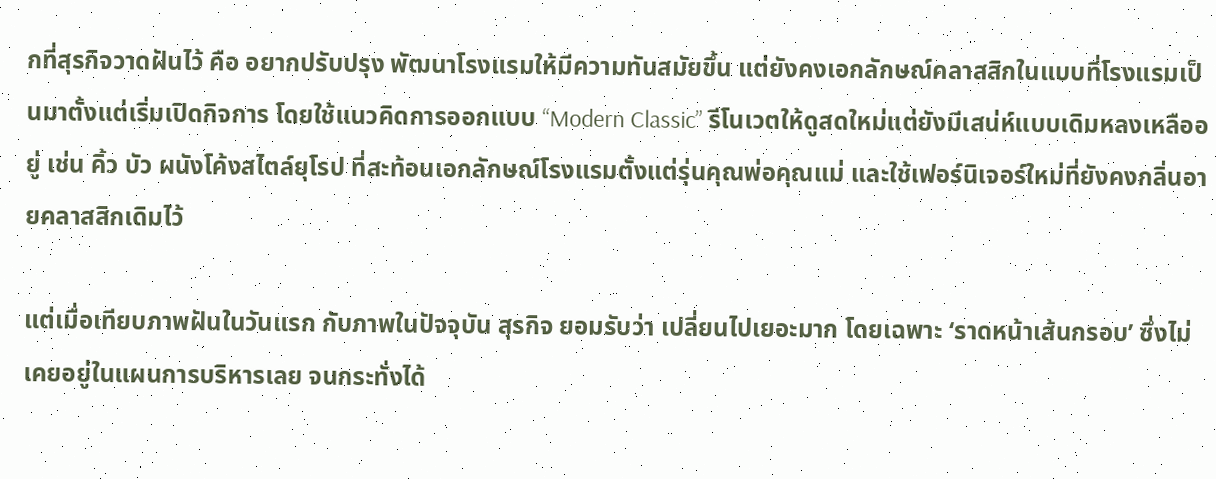กที่สุรกิจวาดฝันไว้ คือ อยากปรับปรุง พัฒนาโรงแรมให้มีความทันสมัยขึ้น แต่ยังคงเอกลักษณ์คลาสสิกในแบบที่โรงแรมเป็นมาตั้งแต่เริ่มเปิดกิจการ โดยใช้แนวคิดการออกแบบ “Modern Classic” รีโนเวตให้ดูสดใหม่แต่ยังมีเสน่ห์แบบเดิมหลงเหลืออยู่ เช่น คิ้ว บัว ผนังโค้งสไตล์ยุโรป ที่สะท้อนเอกลักษณ์โรงแรมตั้งแต่รุ่นคุณพ่อคุณแม่ และใช้เฟอร์นิเจอร์ใหม่ที่ยังคงกลิ่นอายคลาสสิกเดิมไว้

แต่เมื่อเทียบภาพฝันในวันแรก กับภาพในปัจจุบัน สุรกิจ ยอมรับว่า เปลี่ยนไปเยอะมาก โดยเฉพาะ ‘ราดหน้าเส้นกรอบ’ ซึ่งไม่เคยอยู่ในแผนการบริหารเลย จนกระทั่งได้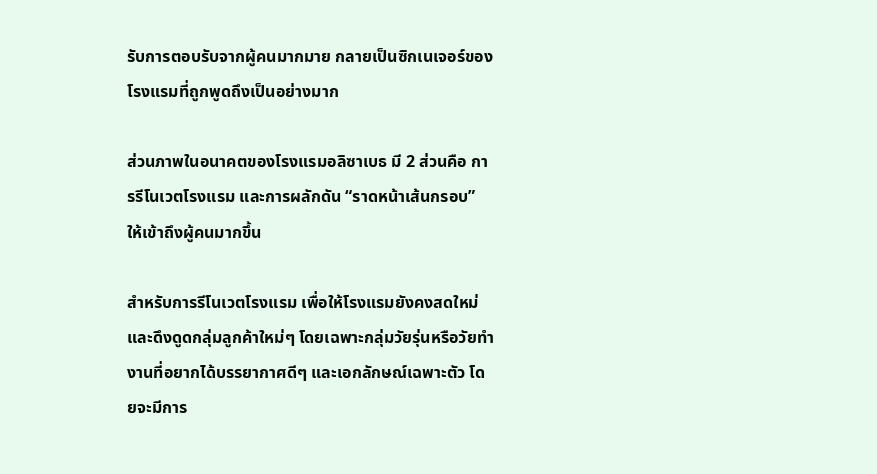รับการตอบรับจากผู้คนมากมาย กลายเป็นซิกเนเจอร์ของโรงแรมที่ถูกพูดถึงเป็นอย่างมาก

ส่วนภาพในอนาคตของโรงแรมอลิซาเบธ มี 2 ส่วนคือ การรีโนเวตโรงแรม และการผลักดัน “ราดหน้าเส้นกรอบ” ให้เข้าถึงผู้คนมากขึ้น

สำหรับการรีโนเวตโรงแรม เพื่อให้โรงแรมยังคงสดใหม่และดึงดูดกลุ่มลูกค้าใหม่ๆ โดยเฉพาะกลุ่มวัยรุ่นหรือวัยทำงานที่อยากได้บรรยากาศดีๆ และเอกลักษณ์เฉพาะตัว โดยจะมีการ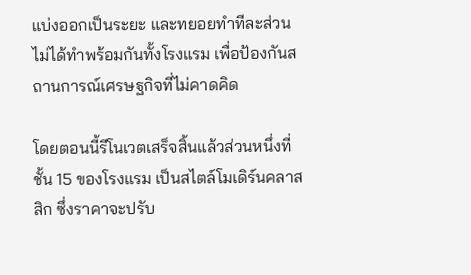แบ่งออกเป็นระยะ และทยอยทำทีละส่วน ไม่ได้ทำพร้อมกันทั้งโรงแรม เพื่อป้องกันสถานการณ์เศรษฐกิจที่ไม่คาดคิด

โดยตอนนี้รีโนเวตเสร็จสิ้นแล้วส่วนหนึ่งที่ชั้น 15 ของโรงแรม เป็นสไตล์โมเดิร์นคลาสสิก ซึ่งราคาจะปรับ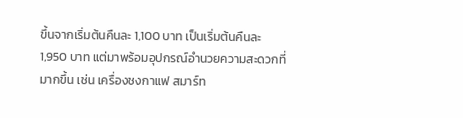ขึ้นจากเริ่มต้นคืนละ 1,100 บาท เป็นเริ่มต้นคืนละ 1,950 บาท แต่มาพร้อมอุปกรณ์อำนวยความสะดวกที่มากขึ้น เช่น เครื่องชงกาแฟ สมาร์ท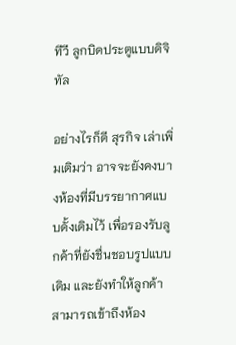ทีวี ลูกบิดประตูแบบดิจิทัล

อย่างไรก็ดี สุรกิจ เล่าเพิ่มเติมว่า อาจจะยังคงบางห้องที่มีบรรยากาศแบบดั้งเดิมไว้ เพื่อรองรับลูกค้าที่ยังชื่นชอบรูปแบบเดิม และยังทำให้ลูกค้าสามารถเข้าถึงห้อง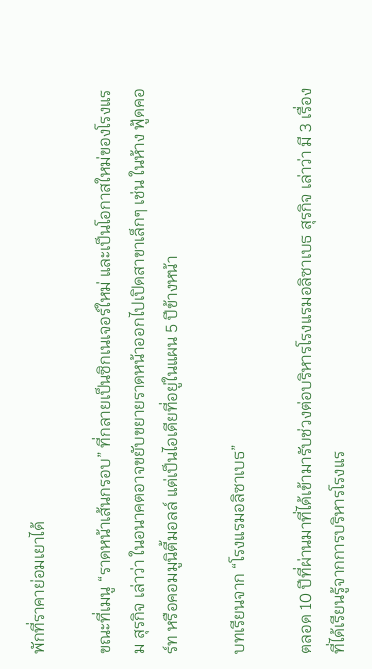พักที่ราคาย่อมเยาได้

ขณะที่เมนู “ราดหน้าเส้นกรอบ” ที่กลายเป็นซิกเนเจอร์ใหม่ และเป็นโอกาสใหม่ของโรงแรม สุรกิจ เล่าว่า ในอนาคตอาจขยับขยายราดหน้าออกไปเปิดสาขาเล็กๆ เช่น ในห้าง ฟู้ดคอร์ท หรือคอมมูนิตี้มอลล์ แต่เป็นไอเดียที่อยู่ในแผน 5 ปีข้างหน้า

บทเรียนจาก “โรงแรมอลิซาเบธ”

ตลอด 10 ปีที่ผ่านมาที่ได้เข้ามารับช่วงต่อบริหารโรงแรมอลิซาเบธ สุรกิจ เล่าว่า มี 3 เรื่องที่ได้เรียนรู้จากการบริหารโรงแร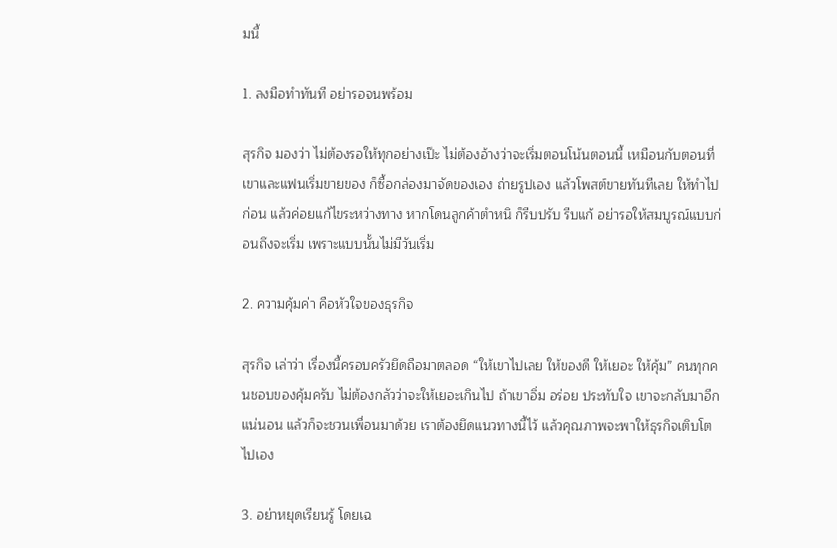มนี้

1. ลงมือทำทันที อย่ารอจนพร้อม

สุรกิจ มองว่า ไม่ต้องรอให้ทุกอย่างเป๊ะ ไม่ต้องอ้างว่าจะเริ่มตอนโน้นตอนนี้ เหมือนกับตอนที่เขาและแฟนเริ่มขายของ ก็ซื้อกล่องมาจัดของเอง ถ่ายรูปเอง แล้วโพสต์ขายทันทีเลย ให้ทำไปก่อน แล้วค่อยแก้ไขระหว่างทาง หากโดนลูกค้าตำหนิ ก็รีบปรับ รีบแก้ อย่ารอให้สมบูรณ์แบบก่อนถึงจะเริ่ม เพราะแบบนั้นไม่มีวันเริ่ม

2. ความคุ้มค่า คือหัวใจของธุรกิจ

สุรกิจ เล่าว่า เรื่องนี้ครอบครัวยึดถือมาตลอด “ให้เขาไปเลย ให้ของดี ให้เยอะ ให้คุ้ม” คนทุกคนชอบของคุ้มครับ ไม่ต้องกลัวว่าจะให้เยอะเกินไป ถ้าเขาอิ่ม อร่อย ประทับใจ เขาจะกลับมาอีกแน่นอน แล้วก็จะชวนเพื่อนมาด้วย เราต้องยึดแนวทางนี้ไว้ แล้วคุณภาพจะพาให้ธุรกิจเติบโตไปเอง

3. อย่าหยุดเรียนรู้ โดยเฉ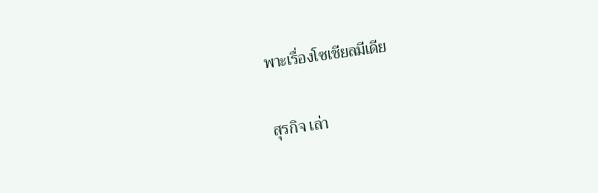พาะเรื่องโซเชียลมีเดีย

สุรกิจ เล่า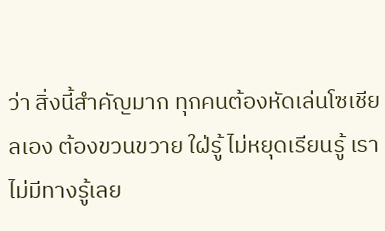ว่า สิ่งนี้สำคัญมาก ทุกคนต้องหัดเล่นโซเชียลเอง ต้องขวนขวาย ใฝ่รู้ ไม่หยุดเรียนรู้ เราไม่มีทางรู้เลย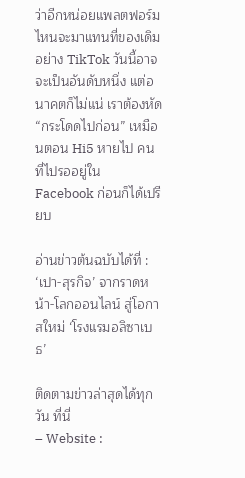ว่าอีกหน่อยแพลตฟอร์มไหนจะมาแทนที่ของเดิม อย่าง TikTok วันนี้อาจจะเป็นอันดับหนึ่ง แต่อนาคตก็ไม่แน่ เราต้องหัด “กระโดดไปก่อน” เหมือนตอน Hi5 หายไป คนที่ไปรออยู่ใน Facebook ก่อนก็ได้เปรียบ

อ่านข่าวต้นฉบับได้ที่ : ‘เปา-สุรกิจ’ จากราดหน้า-โลกออนไลน์ สู่โอกาสใหม่ ‘โรงแรมอลิซาเบธ’

ติดตามข่าวล่าสุดได้ทุกวัน ที่นี่
– Website :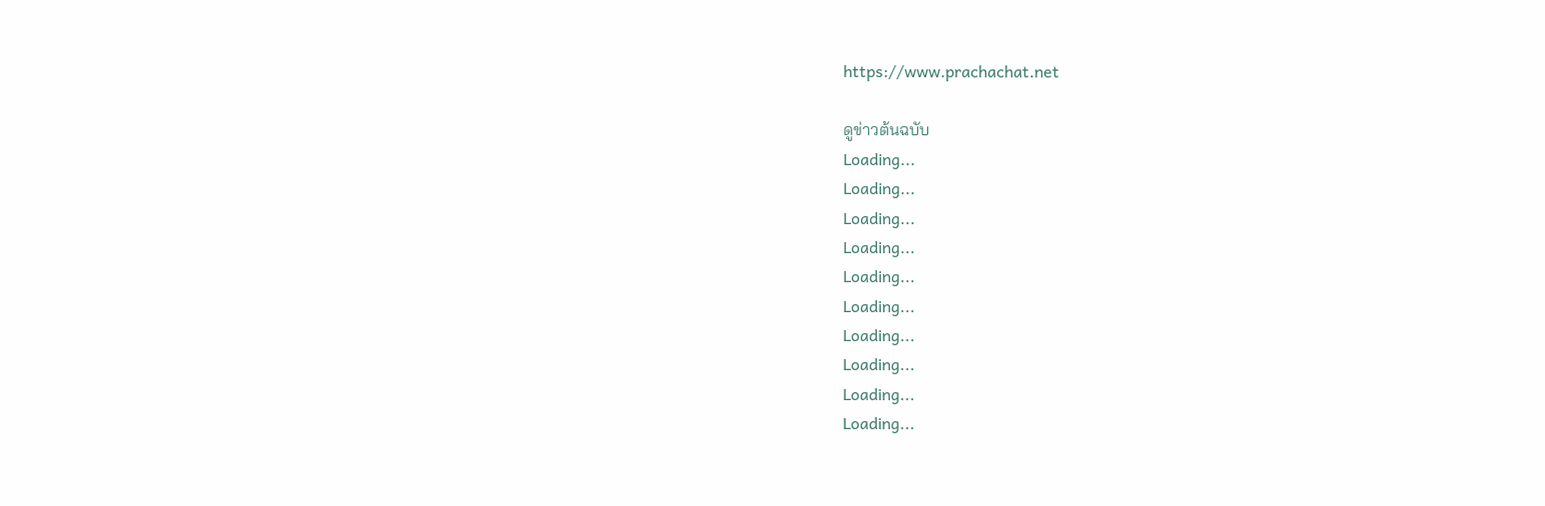https://www.prachachat.net

ดูข่าวต้นฉบับ
Loading...
Loading...
Loading...
Loading...
Loading...
Loading...
Loading...
Loading...
Loading...
Loading...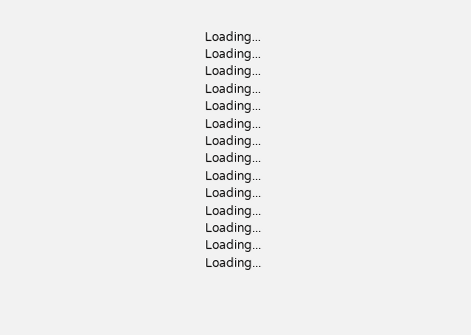Loading...
Loading...
Loading...
Loading...
Loading...
Loading...
Loading...
Loading...
Loading...
Loading...
Loading...
Loading...
Loading...
Loading...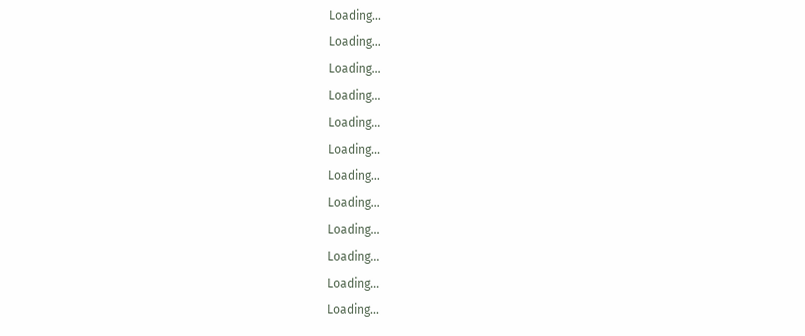Loading...
Loading...
Loading...
Loading...
Loading...
Loading...
Loading...
Loading...
Loading...
Loading...
Loading...
Loading...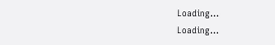Loading...
Loading...